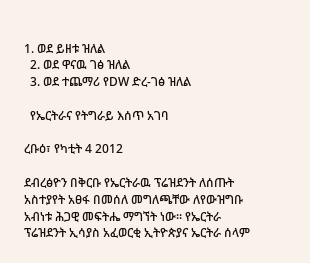1. ወደ ይዘቱ ዝለል
  2. ወደ ዋናዉ ገፅ ዝለል
  3. ወደ ተጨማሪ የDW ድረ-ገፅ ዝለል

  የኤርትራና የትግራይ እሰጥ አገባ

ረቡዕ፣ የካቲት 4 2012

ደብረፅዮን በቅርቡ የኤርትራዉ ፕሬዝደንት ለሰጡት አስተያየት አፀፋ በመሰለ መግለጫቸው ለየውዝግቡ አብነቱ ሕጋዊ መፍትሔ ማግኘት ነው። የኤርትራ ፕሬዝደንት ኢሳያስ አፈወርቂ ኢትዮጵያና ኤርትራ ሰላም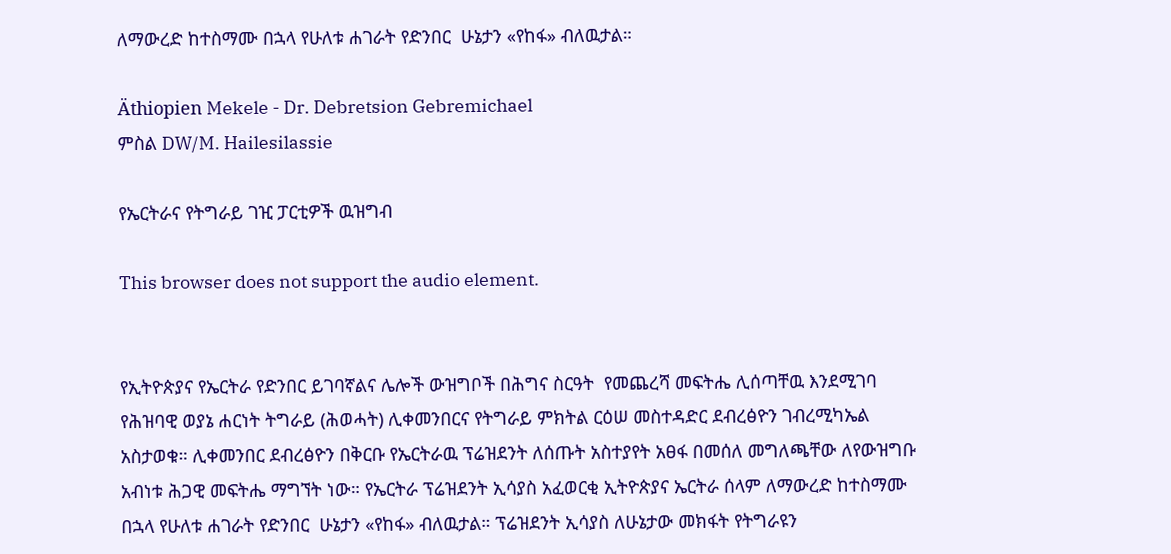ለማውረድ ከተስማሙ በኋላ የሁለቱ ሐገራት የድንበር  ሁኔታን «የከፋ» ብለዉታል።

Äthiopien Mekele - Dr. Debretsion Gebremichael
ምስል DW/M. Hailesilassie

የኤርትራና የትግራይ ገዢ ፓርቲዎች ዉዝግብ

This browser does not support the audio element.


የኢትዮጵያና የኤርትራ የድንበር ይገባኛልና ሌሎች ውዝግቦች በሕግና ስርዓት  የመጨረሻ መፍትሔ ሊሰጣቸዉ እንደሚገባ የሕዝባዊ ወያኔ ሐርነት ትግራይ (ሕወሓት) ሊቀመንበርና የትግራይ ምክትል ርዕሠ መስተዳድር ደብረፅዮን ገብረሚካኤል አስታወቁ። ሊቀመንበር ደብረፅዮን በቅርቡ የኤርትራዉ ፕሬዝደንት ለሰጡት አስተያየት አፀፋ በመሰለ መግለጫቸው ለየውዝግቡ አብነቱ ሕጋዊ መፍትሔ ማግኘት ነው። የኤርትራ ፕሬዝደንት ኢሳያስ አፈወርቂ ኢትዮጵያና ኤርትራ ሰላም ለማውረድ ከተስማሙ በኋላ የሁለቱ ሐገራት የድንበር  ሁኔታን «የከፋ» ብለዉታል። ፕሬዝደንት ኢሳያስ ለሁኔታው መክፋት የትግራዩን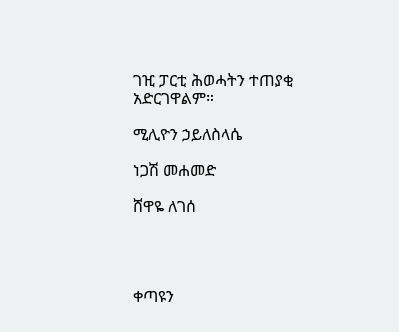ገዢ ፓርቲ ሕወሓትን ተጠያቂ አድርገዋልም።

ሚሊዮን ኃይለስላሴ

ነጋሽ መሐመድ

ሸዋዬ ለገሰ




ቀጣዩን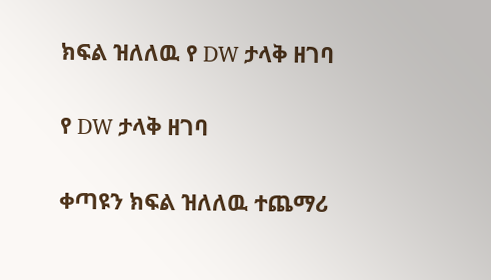ክፍል ዝለለዉ የ DW ታላቅ ዘገባ

የ DW ታላቅ ዘገባ

ቀጣዩን ክፍል ዝለለዉ ተጨማሪ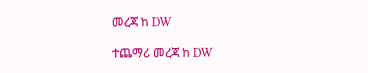መረጃ ከ DW

ተጨማሪ መረጃ ከ DW